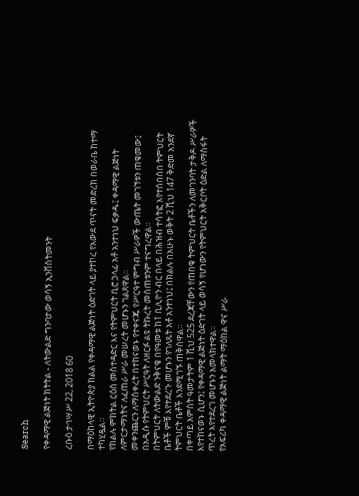Search

የቀዳማዊ ልጅነት ክትትል - ለትውልድ ግንባታው ወሳኝ ኢንቨስትመንት

ረቡዕ ታኅሣሥ 22, 2018 60

በማዕከላዊ ኢትዮጵያ ክልል የቀዳማዊ ልጅነት ዕድገት ላይ ያተኮረ የአውደ ጥናት መድረክ በወራቤ ከተማ ተካሂዷል።
የክልሉ ምክትል ርዕሰ መስተዳድር እና የትምህርት ቢሮ ኃላፊ አቶ አንተነህ ፍቃዱ፤ ቀዳማዊ ልጅነት ለምርታማነትና ለፈጠራ ሥራ መሠረት መሆኑን ገልጸዋል።
መቀንጨርን ለማስቀረት በተከናወኑ የተቀናጁ የሥርዓተ ምግብ ሥራዎች ውጤት መገኘቱን ጠቁመው፤ በአዲሱ የትምህርት ሥርዓት ለዘርፉ ልዩ ትኩረት መሰጠቱንም ተናግረዋል።
በትምህርት ለትውልድ ንቅናቄ በየዓመቱ ከ1 ቢሊዮን ብር በላይ በሕዝብ ተሳትፎ እየተሰበሰበ ትምህርት ቤቶች ምቹ እየተደረጉ መሆኑን የገለጹት አቶ አንተነህ፤ በክልሉ በአሁኑ ወቅት 2 ሺህ 147 ቅድመ አንደኛ ትምህርት ቤቶች እንደሚገኙ ጠቅሰዋል።
በቀጣይ አምስት ዓመታትም 1 ሺህ 525 ደረጃቸውን የጠበቁ ትምህርት ቤቶችን ለመገንባት ታቅዶ ሥራዎች እየተከናወኑ ሲሆን፤ የቀዳማዊ ልጅነት ዕድገት ላይ ወሳኝ የሆነውን የትምህርት አቅርቦት ዕድል ለማስፋት ጥረት እየተደረገ መሆኑን አመላክተዋል።
የአፍሪካ ቀዳማዊ ልጅነት ልማት ማዕከል ዋና ሥራ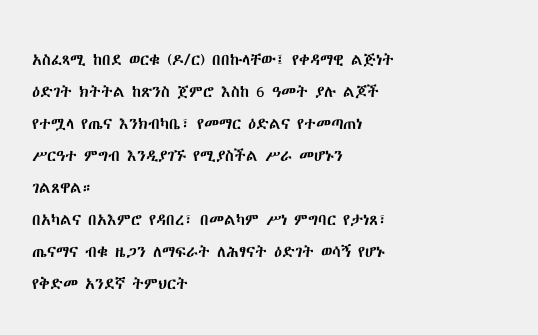አስፈጻሚ ከበደ ወርቁ (ዶ/ር) በበኩላቸው፤ የቀዳማዊ ልጅነት ዕድገት ክትትል ከጽንስ ጀምሮ እስከ 6 ዓመት ያሉ ልጆች የተሟላ የጤና እንክብካቤ፣ የመማር ዕድልና የተመጣጠነ ሥርዓተ ምግብ እንዲያገኙ የሚያስችል ሥራ መሆኑን ገልጸዋል።
በአካልና በአእምሮ የዳበረ፣ በመልካም ሥነ ምግባር የታነጸ፣ ጤናማና ብቁ ዜጋን ለማፍራት ለሕፃናት ዕድገት ወሳኝ የሆኑ የቅድመ አንደኛ ትምህርት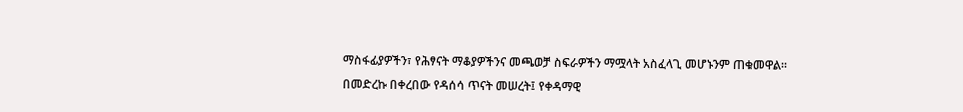ማስፋፊያዎችን፣ የሕፃናት ማቆያዎችንና መጫወቻ ስፍራዎችን ማሟላት አስፈላጊ መሆኑንም ጠቁመዋል።
በመድረኩ በቀረበው የዳሰሳ ጥናት መሠረት፤ የቀዳማዊ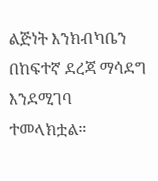ልጅነት እንክብካቤን በከፍተኛ ደረጃ ማሳደግ እንደሚገባ ተመላክቷል።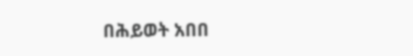በሕይወት አበበ